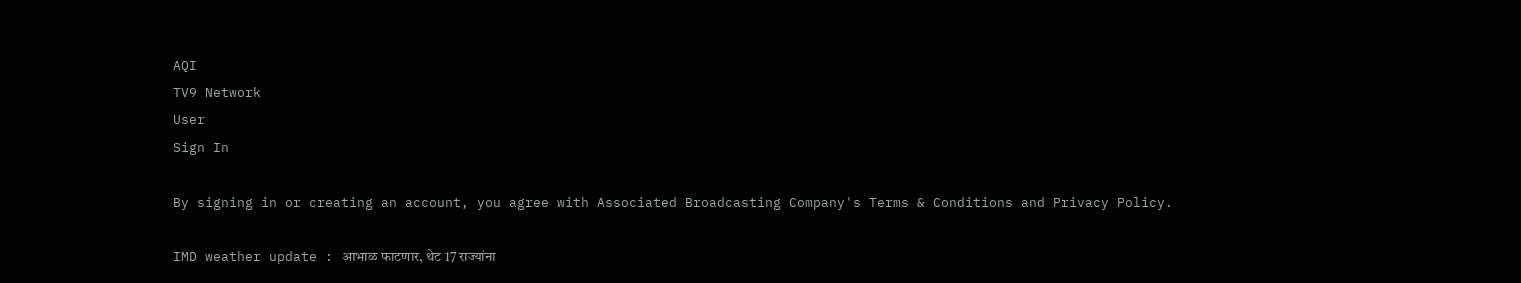AQI
TV9 Network
User
Sign In

By signing in or creating an account, you agree with Associated Broadcasting Company's Terms & Conditions and Privacy Policy.

IMD weather update : आभाळ फाटणार, थेट 17 राज्यांना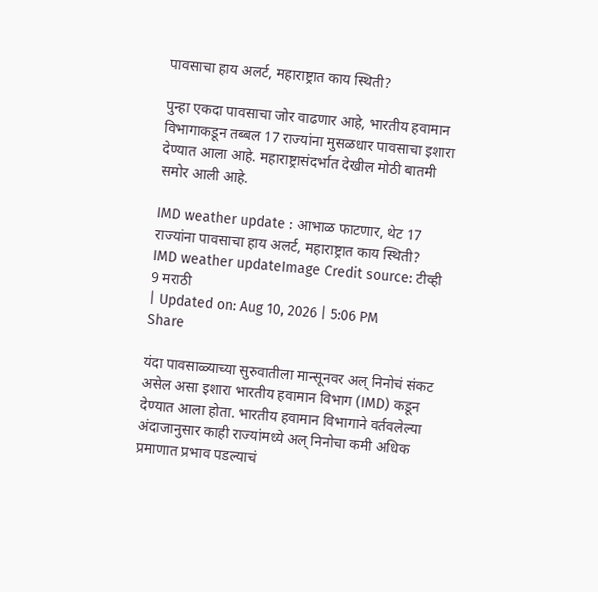पावसाचा हाय अलर्ट, महाराष्ट्रात काय स्थिती?

पुन्हा एकदा पावसाचा जोर वाढणार आहे, भारतीय हवामान विभागाकडून तब्बल 17 राज्यांना मुसळधार पावसाचा इशारा देण्यात आला आहे. महाराष्ट्रासंदर्भात देखील मोठी बातमी समोर आली आहे.

IMD weather update : आभाळ फाटणार, थेट 17 राज्यांना पावसाचा हाय अलर्ट, महाराष्ट्रात काय स्थिती?
IMD weather updateImage Credit source: टीव्ही 9 मराठी
| Updated on: Aug 10, 2026 | 5:06 PM
Share

यंदा पावसाळ्याच्या सुरुवातीला मान्सूनवर अल् निनोचं संकट असेल असा इशारा भारतीय हवामान विभाग (IMD) कडून देण्यात आला होता. भारतीय हवामान विभागाने वर्तवलेल्या अंदाजानुसार काही राज्यांमध्ये अल् निनोचा कमी अधिक प्रमाणात प्रभाव पडल्याचं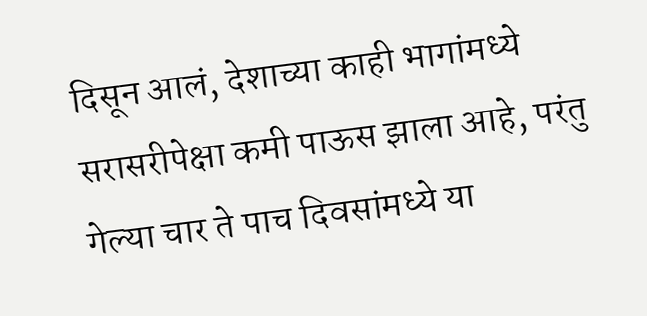दिसून आलं, देशाच्या काही भागांमध्ये सरासरीपेक्षा कमी पाऊस झाला आहे, परंतु गेल्या चार ते पाच दिवसांमध्ये या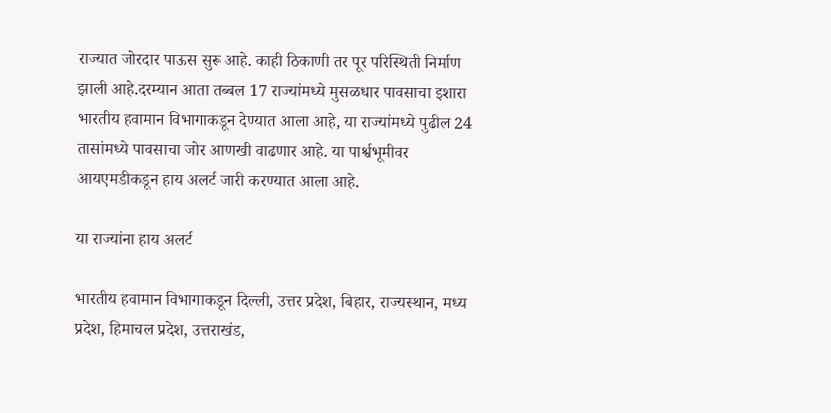राज्यात जोरदार पाऊस सुरू आहे. काही ठिकाणी तर पूर परिस्थिती निर्माण झाली आहे.दरम्यान आता तब्बल 17 राज्यांमध्ये मुसळधार पावसाचा इशारा भारतीय हवामान विभागाकडून देण्यात आला आहे, या राज्यांमध्ये पुढील 24 तासांमध्ये पावसाचा जोर आणखी वाढणार आहे. या पार्श्वभूमीवर आयएमडीकडून हाय अलर्ट जारी करण्यात आला आहे.

या राज्यांना हाय अलर्ट

भारतीय हवामान विभागाकडून दिल्ली, उत्तर प्रदेश, बिहार, राज्यस्थान, मध्य प्रदेश, हिमाचल प्रदेश, उत्तराखंड,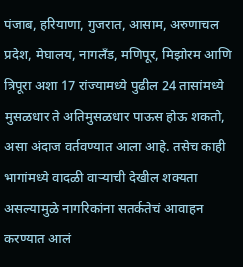पंजाब, हरियाणा, गुजरात, आसाम, अरुणाचल प्रदेश, मेघालय, नागलँड, मणिपूर, मिझोरम आणि त्रिपूरा अशा 17 रांज्यामध्ये पुढील 24 तासांमध्ये मुसळधार ते अतिमुसळधार पाऊस होऊ शकतो, असा अंदाज वर्तवण्यात आला आहे. तसेच काही भागांमध्ये वादळी वाऱ्याची देखील शक्यता असल्यामुळे नागरिकांना सतर्कतेचं आवाहन करण्यात आलं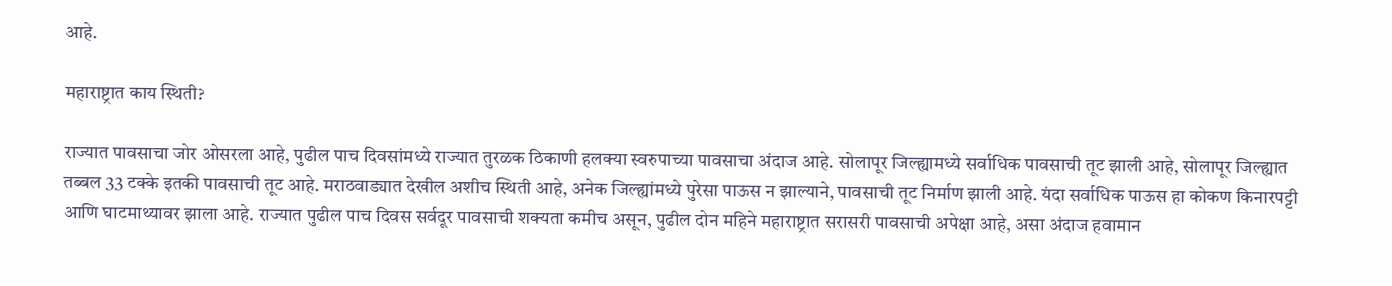आहे.

महाराष्ट्रात काय स्थिती?

राज्यात पावसाचा जोर ओसरला आहे, पुढील पाच दिवसांमध्ये राज्यात तुरळक ठिकाणी हलक्या स्वरुपाच्या पावसाचा अंदाज आहे. सोलापूर जिल्ह्यामध्ये सर्वाधिक पावसाची तूट झाली आहे, सोलापूर जिल्ह्यात तब्बल 33 टक्के इतकी पावसाची तूट आहे. मराठवाड्यात देखील अशीच स्थिती आहे, अनेक जिल्ह्यांमध्ये पुरेसा पाऊस न झाल्याने, पावसाची तूट निर्माण झाली आहे. यंदा सर्वाधिक पाऊस हा कोकण किनारपट्टी आणि घाटमाथ्यावर झाला आहे. राज्यात पुढील पाच दिवस सर्वदूर पावसाची शक्यता कमीच असून, पुढील दोन महिने महाराष्ट्रात सरासरी पावसाची अपेक्षा आहे, असा अंदाज हवामान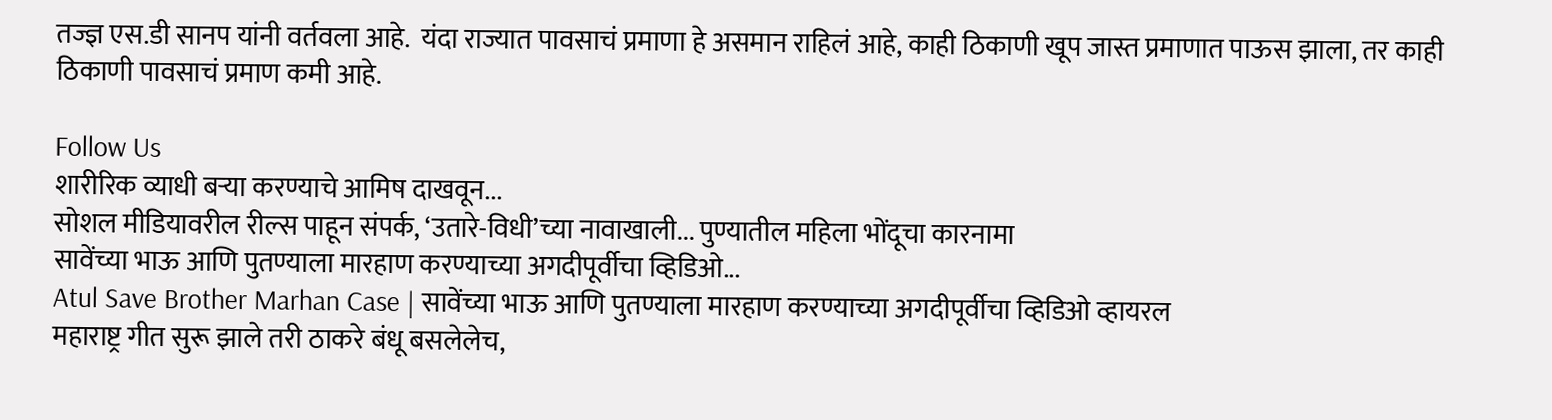तज्ज्ञ एस.डी सानप यांनी वर्तवला आहे.  यंदा राज्यात पावसाचं प्रमाणा हे असमान राहिलं आहे, काही ठिकाणी खूप जास्त प्रमाणात पाऊस झाला, तर काही ठिकाणी पावसाचं प्रमाण कमी आहे.

Follow Us
शारीरिक व्याधी बऱ्या करण्याचे आमिष दाखवून...
सोशल मीडियावरील रील्स पाहून संपर्क, ‘उतारे-विधी’च्या नावाखाली... पुण्यातील महिला भोंदूचा कारनामा
सावेंच्या भाऊ आणि पुतण्याला मारहाण करण्याच्या अगदीपूर्वीचा व्हिडिओ...
Atul Save Brother Marhan Case | सावेंच्या भाऊ आणि पुतण्याला मारहाण करण्याच्या अगदीपूर्वीचा व्हिडिओ व्हायरल
महाराष्ट्र गीत सुरू झाले तरी ठाकरे बंधू बसलेलेच,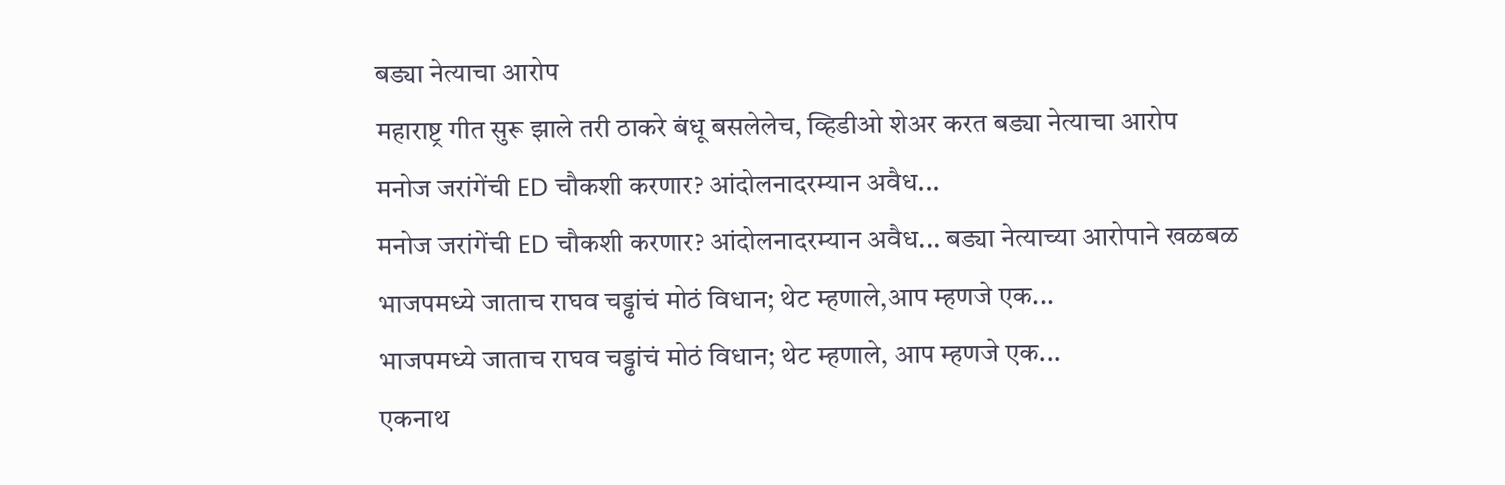बड्या नेत्याचा आरोप
महाराष्ट्र गीत सुरू झाले तरी ठाकरे बंधू बसलेलेच, व्हिडीओ शेअर करत बड्या नेत्याचा आरोप
मनोज जरांगेंची ED चौकशी करणार? आंदोलनादरम्यान अवैध...
मनोज जरांगेंची ED चौकशी करणार? आंदोलनादरम्यान अवैध... बड्या नेत्याच्या आरोपाने खळबळ
भाजपमध्ये जाताच राघव चड्ढांचं मोठं विधान; थेट म्हणाले,आप म्हणजे एक...
भाजपमध्ये जाताच राघव चड्ढांचं मोठं विधान; थेट म्हणाले, आप म्हणजे एक...
एकनाथ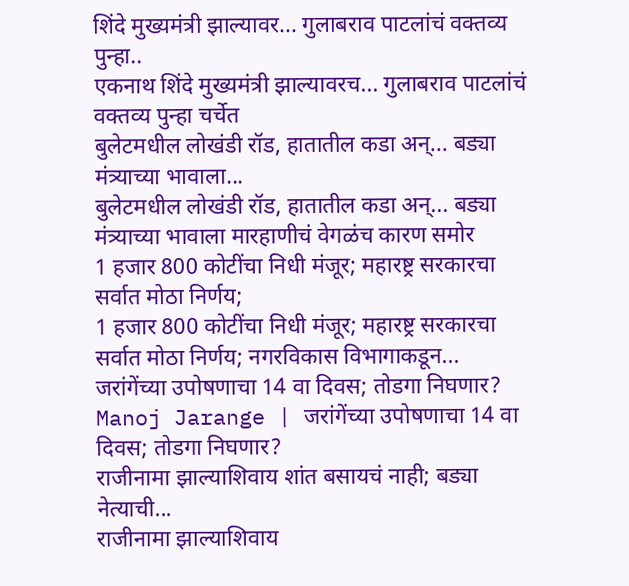शिंदे मुख्यमंत्री झाल्यावर... गुलाबराव पाटलांचं वक्तव्य पुन्हा..
एकनाथ शिंदे मुख्यमंत्री झाल्यावरच... गुलाबराव पाटलांचं वक्तव्य पुन्हा चर्चेत
बुलेटमधील लोखंडी रॉड, हातातील कडा अन्... बड्या मंत्र्याच्या भावाला...
बुलेटमधील लोखंडी रॉड, हातातील कडा अन्... बड्या मंत्र्याच्या भावाला मारहाणीचं वेगळंच कारण समोर
1 हजार 800 कोटींचा निधी मंजूर; महारष्ट्र सरकारचा सर्वात मोठा निर्णय;
1 हजार 800 कोटींचा निधी मंजूर; महारष्ट्र सरकारचा सर्वात मोठा निर्णय; नगरविकास विभागाकडून...
जरांगेंच्या उपोषणाचा 14 वा दिवस; तोडगा निघणार?
Manoj Jarange | जरांगेंच्या उपोषणाचा 14 वा दिवस; तोडगा निघणार?
राजीनामा झाल्याशिवाय शांत बसायचं नाही; बड्या नेत्याची...
राजीनामा झाल्याशिवाय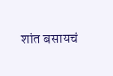शांत बसायचं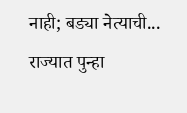नाही; बड्या नेत्याची... राज्यात पुन्हा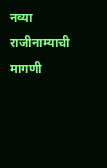नव्या राजीनाम्याची मागणी